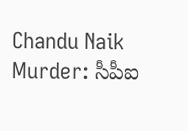Chandu Naik Murder: సీపీఐ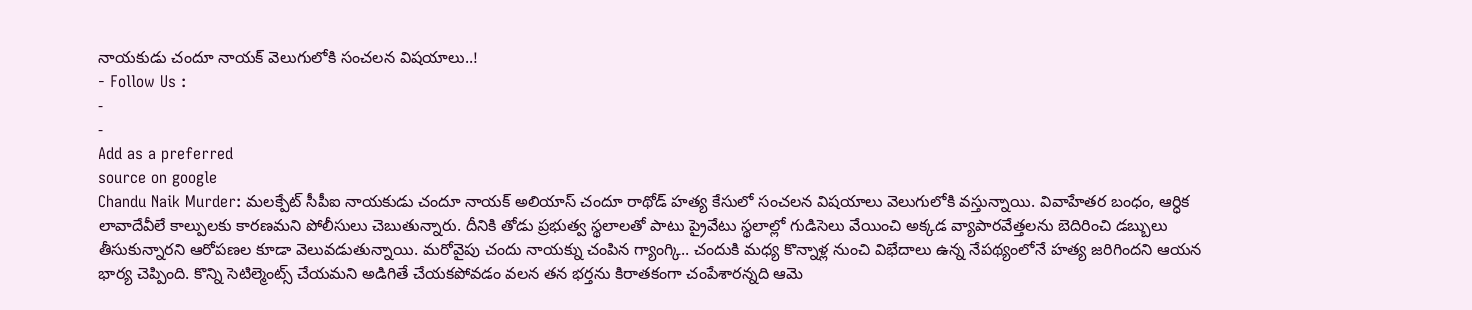నాయకుడు చందూ నాయక్ వెలుగులోకి సంచలన విషయాలు..!
- Follow Us :
-
-
Add as a preferred
source on google
Chandu Naik Murder: మలక్పేట్ సీపీఐ నాయకుడు చందూ నాయక్ అలియాస్ చందూ రాథోడ్ హత్య కేసులో సంచలన విషయాలు వెలుగులోకి వస్తున్నాయి. వివాహేతర బంధం, ఆర్ధిక లావాదేవీలే కాల్పులకు కారణమని పోలీసులు చెబుతున్నారు. దీనికి తోడు ప్రభుత్వ స్థలాలతో పాటు ప్రైవేటు స్థలాల్లో గుడిసెలు వేయించి అక్కడ వ్యాపారవేత్తలను బెదిరించి డబ్బులు తీసుకున్నారని ఆరోపణల కూడా వెలువడుతున్నాయి. మరోవైపు చందు నాయక్ను చంపిన గ్యాంగ్కి.. చందుకి మధ్య కొన్నాళ్ల నుంచి విభేదాలు ఉన్న నేపథ్యంలోనే హత్య జరిగిందని ఆయన భార్య చెప్పింది. కొన్ని సెటిల్మెంట్స్ చేయమని అడిగితే చేయకపోవడం వలన తన భర్తను కిరాతకంగా చంపేశారన్నది ఆమె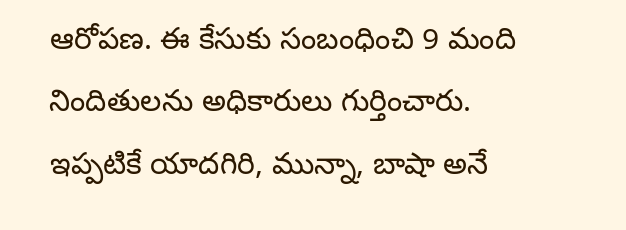ఆరోపణ. ఈ కేసుకు సంబంధించి 9 మంది నిందితులను అధికారులు గుర్తించారు. ఇప్పటికే యాదగిరి, మున్నా, బాషా అనే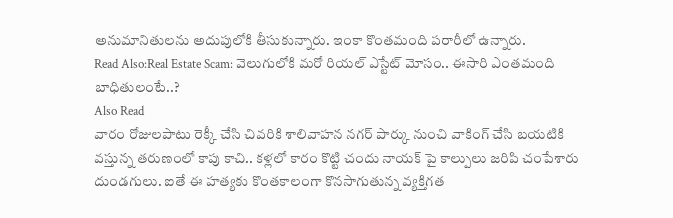అనుమానితులను అదుపులోకి తీసుకున్నారు. ఇంకా కొంతమంది పరారీలో ఉన్నారు.
Read Also:Real Estate Scam: వెలుగులోకి మరో రియల్ ఎస్టేట్ మోసం.. ఈసారి ఎంతమంది బాధితులంటే..?
Also Read
వారం రోజులపాటు రెక్కీ చేసి చివరికి శాలివాహన నగర్ పార్కు నుంచి వాకింగ్ చేసి బయటికి వస్తున్న తరుణంలో కాపు కాచి.. కళ్లలో కారం కొట్టి చందు నాయక్ పై కాల్పులు జరిపి చంపేశారు దుండగులు. ఐతే ఈ హత్యకు కొంతకాలంగా కొనసాగుతున్న వ్యక్తిగత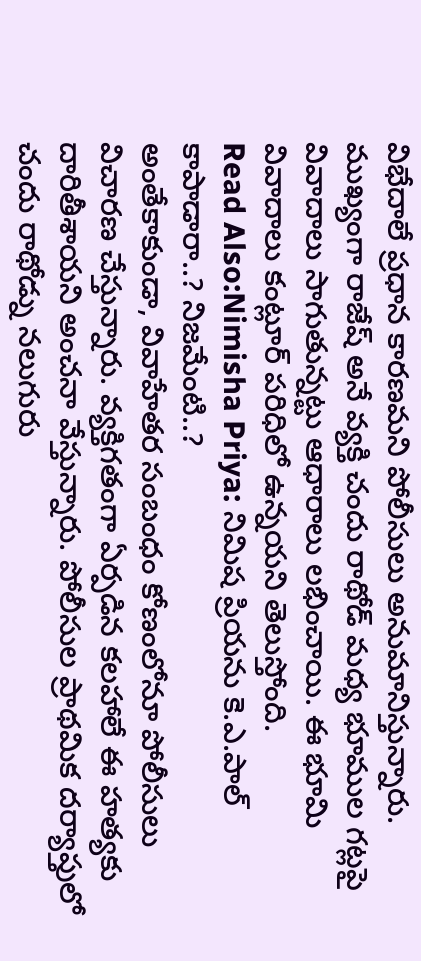విభేదాలే ప్రధాన కారణమని పోలీసులు అనుమానిస్తున్నారు. ముఖ్యంగా రాజేష్ అనే వ్యక్తి చందు రాథోడ్ మధ్య భూముల గట్లపై వివాదాలు సాగుతున్నట్టు ఆధారాలు లభించాయి. ఈ భూమి వివాదాలు కంట్లూర్ పరిధిలో ఉన్నయని తెలుస్తోంది.
Read Also:Nimisha Priya: నిమిష ప్రియను కె.ఎ.పాల్ కాపాడారా..? నిజమేంటి..?
అంతేకాకుండా, వివాహేతర సంబంధం కోణంలోనూ పోలీసులు విచారణ చేస్తున్నారు. వ్యక్తిగతంగా ఏర్పడిన కలహాలే ఈ హత్యకు దారితీశాయని అంచనా వేస్తున్నారు. పోలీసుల ప్రాథమిక దర్యాప్తులో చందు రాథోడ్ను నలుగురు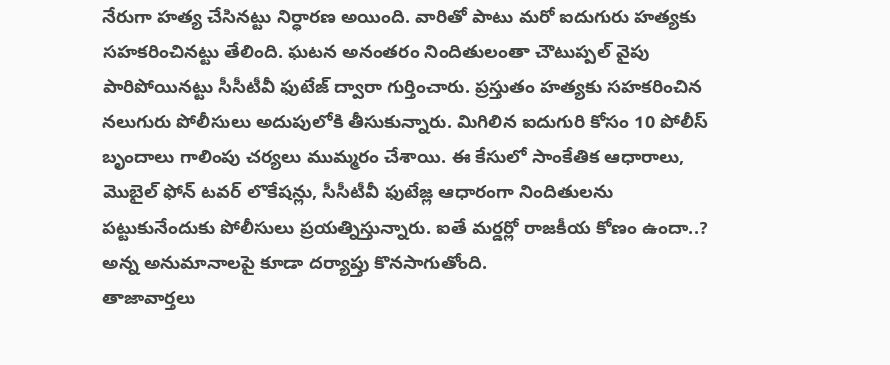నేరుగా హత్య చేసినట్టు నిర్ధారణ అయింది. వారితో పాటు మరో ఐదుగురు హత్యకు సహకరించినట్టు తేలింది. ఘటన అనంతరం నిందితులంతా చౌటుప్పల్ వైపు పారిపోయినట్టు సీసీటీవీ ఫుటేజ్ ద్వారా గుర్తించారు. ప్రస్తుతం హత్యకు సహకరించిన నలుగురు పోలీసులు అదుపులోకి తీసుకున్నారు. మిగిలిన ఐదుగురి కోసం 10 పోలీస్ బృందాలు గాలింపు చర్యలు ముమ్మరం చేశాయి. ఈ కేసులో సాంకేతిక ఆధారాలు, మొబైల్ ఫోన్ టవర్ లొకేషన్లు, సీసీటీవీ ఫుటేజ్ల ఆధారంగా నిందితులను పట్టుకునేందుకు పోలీసులు ప్రయత్నిస్తున్నారు. ఐతే మర్డర్లో రాజకీయ కోణం ఉందా..? అన్న అనుమానాలపై కూడా దర్యాప్తు కొనసాగుతోంది.
తాజావార్తలు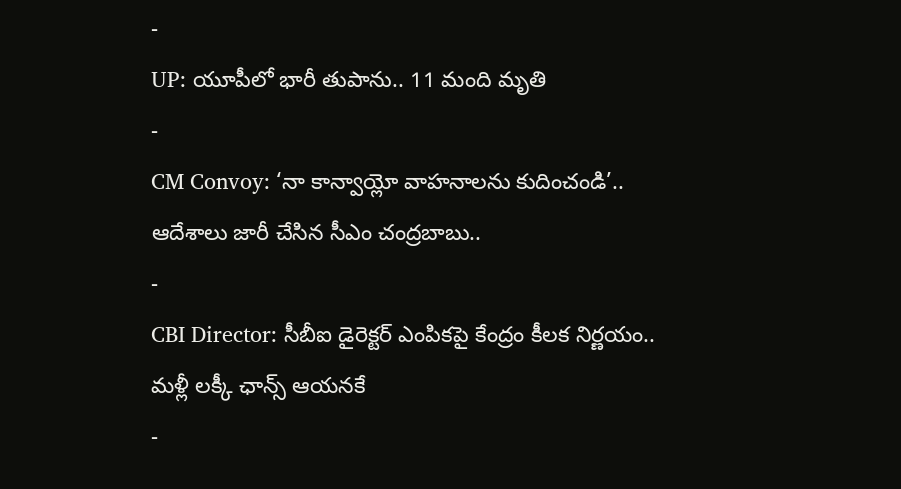-
UP: యూపీలో భారీ తుపాను.. 11 మంది మృతి
-
CM Convoy: ‘నా కాన్వాయ్లో వాహనాలను కుదించండి’.. ఆదేశాలు జారీ చేసిన సీఎం చంద్రబాబు..
-
CBI Director: సీబీఐ డైరెక్టర్ ఎంపికపై కేంద్రం కీలక నిర్ణయం.. మళ్లీ లక్కీ ఛాన్స్ ఆయనకే
-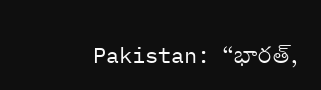Pakistan: ‘‘భారత్,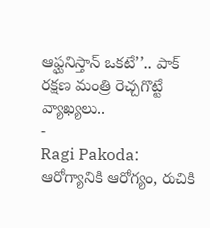ఆఫ్ఘనిస్తాన్ ఒకటే’’.. పాక్ రక్షణ మంత్రి రెచ్చగొట్టే వ్యాఖ్యలు..
-
Ragi Pakoda: ఆరోగ్యానికి ఆరోగ్యం, రుచికి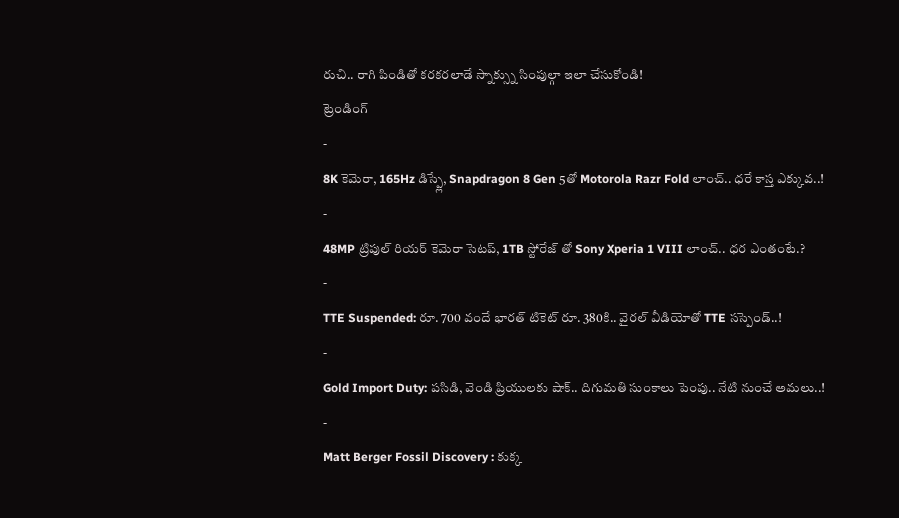రుచి.. రాగి పిండితో కరకరలాడే స్నాక్స్ను సింపుల్గా ఇలా చేసుకోండి!
ట్రెండింగ్
-
8K కెమెరా, 165Hz డిస్ప్లే, Snapdragon 8 Gen 5తో Motorola Razr Fold లాంచ్.. ధరే కాస్త ఎక్కువ..!
-
48MP ట్రిపుల్ రియర్ కెమెరా సెటప్, 1TB స్టోరేజ్ తో Sony Xperia 1 VIII లాంచ్.. ధర ఎంతంటే.?
-
TTE Suspended: రూ. 700 వందే భారత్ టికెట్ రూ. 380కి.. వైరల్ వీడియోతో TTE సస్పెండ్..!
-
Gold Import Duty: పసిడి, వెండి ప్రియులకు షాక్.. దిగుమతి సుంకాలు పెంపు.. నేటి నుంచే అమలు..!
-
Matt Berger Fossil Discovery : కుక్క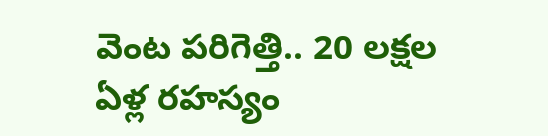వెంట పరిగెత్తి.. 20 లక్షల ఏళ్ల రహస్యం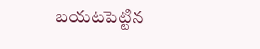బయటపెట్టిన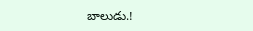బాలుడు.!